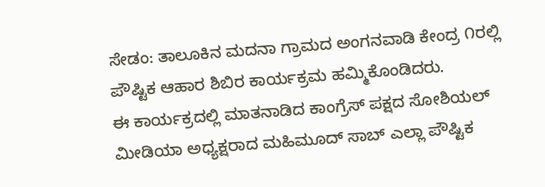ಸೇಡಂ: ತಾಲೂಕಿನ ಮದನಾ ಗ್ರಾಮದ ಅಂಗನವಾಡಿ ಕೇಂದ್ರ ೧ರಲ್ಲಿ ಪೌಷ್ಟಿಕ ಆಹಾರ ಶಿಬಿರ ಕಾರ್ಯಕ್ರಮ ಹಮ್ಮಿಕೊಂಡಿದರು.
ಈ ಕಾರ್ಯಕ್ರದಲ್ಲಿ ಮಾತನಾಡಿದ ಕಾಂಗ್ರೆಸ್ ಪಕ್ಷದ ಸೋಶಿಯಲ್ ಮೀಡಿಯಾ ಅಧ್ಯಕ್ಷರಾದ ಮಹಿಮೂದ್ ಸಾಬ್ ಎಲ್ಲಾ ಪೌಷ್ಟಿಕ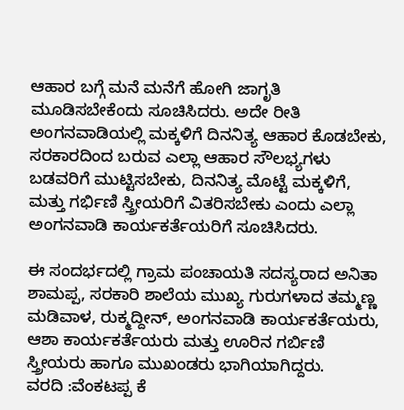ಆಹಾರ ಬಗ್ಗೆ ಮನೆ ಮನೆಗೆ ಹೋಗಿ ಜಾಗೃತಿ ಮೂಡಿಸಬೇಕೆಂದು ಸೂಚಿಸಿದರು. ಅದೇ ರೀತಿ ಅಂಗನವಾಡಿಯಲ್ಲಿ ಮಕ್ಕಳಿಗೆ ದಿನನಿತ್ಯ ಆಹಾರ ಕೊಡಬೇಕು, ಸರಕಾರದಿಂದ ಬರುವ ಎಲ್ಲಾ ಆಹಾರ ಸೌಲಭ್ಯಗಳು ಬಡವರಿಗೆ ಮುಟ್ಟಿಸಬೇಕು, ದಿನನಿತ್ಯ ಮೊಟ್ಟೆ ಮಕ್ಕಳಿಗೆ, ಮತ್ತು ಗರ್ಭಿಣಿ ಸ್ತ್ರೀಯರಿಗೆ ವಿತರಿಸಬೇಕು ಎಂದು ಎಲ್ಲಾ ಅಂಗನವಾಡಿ ಕಾರ್ಯಕರ್ತೆಯರಿಗೆ ಸೂಚಿಸಿದರು.

ಈ ಸಂದರ್ಭದಲ್ಲಿ ಗ್ರಾಮ ಪಂಚಾಯತಿ ಸದಸ್ಯರಾದ ಅನಿತಾ ಶಾಮಪ್ಪ, ಸರಕಾರಿ ಶಾಲೆಯ ಮುಖ್ಯ ಗುರುಗಳಾದ ತಮ್ಮಣ್ಣ ಮಡಿವಾಳ, ರುಕ್ಮದ್ದೀನ್, ಅಂಗನವಾಡಿ ಕಾರ್ಯಕರ್ತೆಯರು, ಆಶಾ ಕಾರ್ಯಕರ್ತೆಯರು ಮತ್ತು ಊರಿನ ಗರ್ಬಿಣಿ ಸ್ತ್ರೀಯರು ಹಾಗೂ ಮುಖಂಡರು ಭಾಗಿಯಾಗಿದ್ದರು.
ವರದಿ :ವೆಂಕಟಪ್ಪ ಕೆ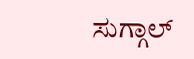ಸುಗ್ಗಾಲ್